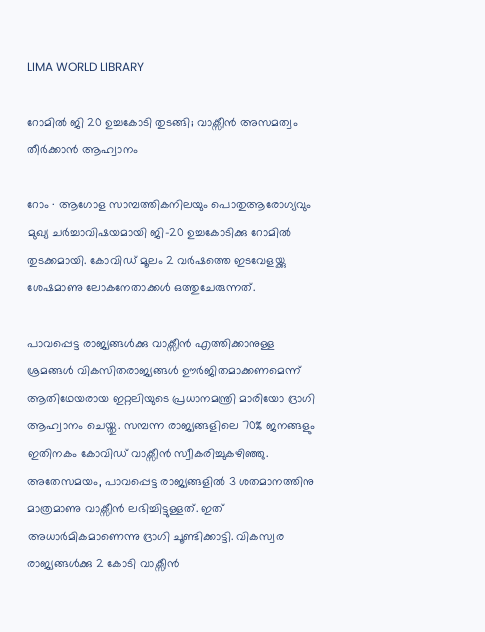LIMA WORLD LIBRARY

റോമിൽ ജി 20 ഉച്ചകോടി തുടങ്ങി; വാക്സീൻ അസമത്വം തീർക്കാൻ ആഹ്വാനം

റോം ∙ ആഗോള സാമ്പത്തികനിലയും പൊതുആരോഗ്യവും മുഖ്യ ചർച്ചാവിഷയമായി ജി–20 ഉച്ചകോടിക്കു റോമിൽ തുടക്കമായി. കോവിഡ് മൂലം 2 വർഷത്തെ ഇടവേളയ്ക്കു ശേഷമാണു ലോകനേതാക്കൾ ഒത്തുചേരുന്നത്.

പാവപ്പെട്ട രാജ്യങ്ങൾക്കു വാക്സീൻ എത്തിക്കാനുള്ള ശ്രമങ്ങൾ വികസിതരാജ്യങ്ങൾ ഊർജിതമാക്കണമെന്ന് ആതിഥേയരായ ഇറ്റലിയുടെ പ്രധാനമന്ത്രി മാരിയോ ദ്രാഗി ആഹ്വാനം ചെയ്തു. സമ്പന്ന രാജ്യങ്ങളിലെ 70% ജനങ്ങളും ഇതിനകം കോവിഡ് വാക്സീൻ സ്വീകരിച്ചുകഴിഞ്ഞു. അതേസമയം, പാവപ്പെട്ട രാജ്യങ്ങളിൽ 3 ശതമാനത്തിനു മാത്രമാണു വാക്സീൻ ലഭിച്ചിട്ടുള്ളത്. ഇത് അധാർമികമാണെന്നു ദ്രാഗി ചൂണ്ടിക്കാട്ടി. വികസ്വര രാജ്യങ്ങൾക്കു 2 കോടി വാക്സീൻ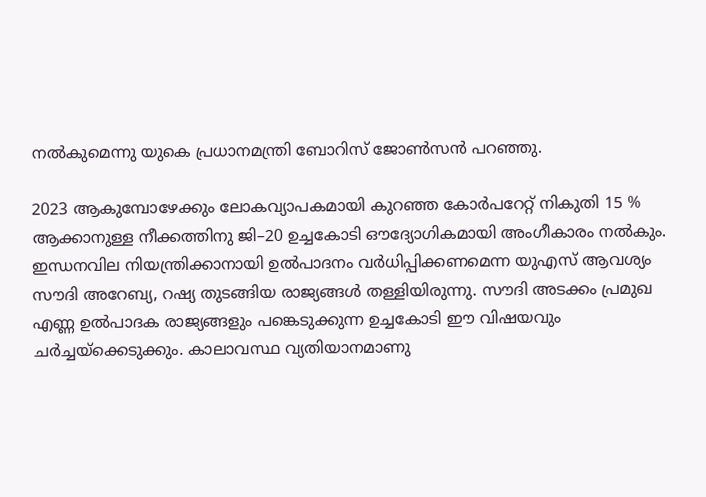നൽകുമെന്നു യുകെ പ്രധാനമന്ത്രി ബോറിസ് ജോൺസൻ പറഞ്ഞു.

2023 ആകുമ്പോഴേക്കും ലോകവ്യാപകമായി കുറഞ്ഞ കോർപറേറ്റ് നികുതി 15 % ആക്കാനുള്ള നീക്കത്തിനു ജി–20 ഉച്ചകോടി ഔദ്യോഗികമായി അംഗീകാരം നൽകും. ഇന്ധനവില നിയന്ത്രിക്കാനായി ഉൽപാദനം വർധിപ്പിക്കണമെന്ന യുഎസ് ആവശ്യം സൗദി അറേബ്യ, റഷ്യ തുടങ്ങിയ രാജ്യങ്ങൾ തള്ളിയിരുന്നു. സൗദി അടക്കം പ്രമുഖ എണ്ണ ഉൽപാദക രാജ്യങ്ങളും പങ്കെടുക്കുന്ന ഉച്ചകോടി ഈ വിഷയവും ചർച്ചയ്ക്കെടുക്കും. കാലാവസ്ഥ വ്യതിയാനമാണു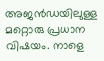അജൻഡയിലുള്ള മറ്റൊരു പ്രധാന വിഷയം. നാളെ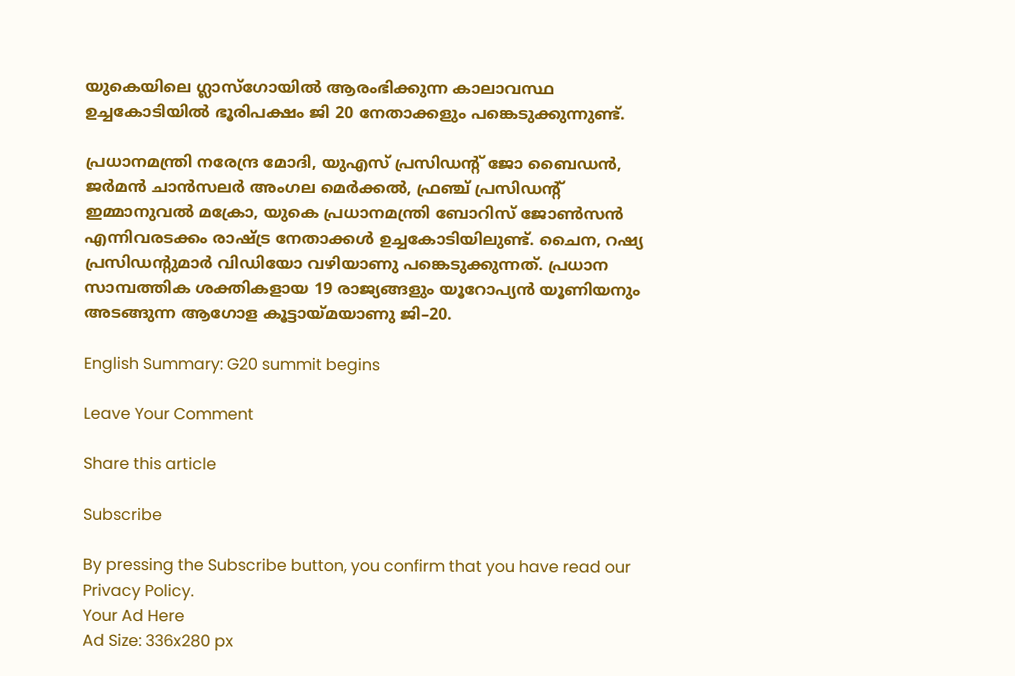യുകെയിലെ ഗ്ലാസ്ഗോയിൽ ആരംഭിക്കുന്ന കാലാവസ്ഥ ഉച്ചകോടിയിൽ ഭൂരിപക്ഷം ജി 20 നേതാക്കളും പങ്കെടുക്കുന്നുണ്ട്.

പ്രധാനമന്ത്രി നരേന്ദ്ര മോദി, യുഎസ് പ്രസിഡന്റ് ജോ ബൈഡൻ, ജർമൻ ചാൻസലർ അംഗല മെർക്കൽ, ഫ്രഞ്ച് പ്രസിഡന്റ് ഇമ്മാനുവൽ മക്രോ, യുകെ പ്രധാനമന്ത്രി ബോറിസ് ജോൺസൻ എന്നിവരടക്കം രാഷ്ട്ര നേതാക്കൾ ഉച്ചകോടിയിലുണ്ട്. ചൈന, റഷ്യ പ്രസിഡന്റുമാർ വിഡിയോ വഴിയാണു പങ്കെടുക്കുന്നത്. പ്രധാന സാമ്പത്തിക ശക്തികളായ 19 രാജ്യങ്ങളും യൂറോപ്യൻ യൂണിയനും അടങ്ങുന്ന ആഗോള കൂട്ടായ്മയാണു ജി–20.

English Summary: G20 summit begins

Leave Your Comment

Share this article

Subscribe

By pressing the Subscribe button, you confirm that you have read our Privacy Policy.
Your Ad Here
Ad Size: 336x280 px